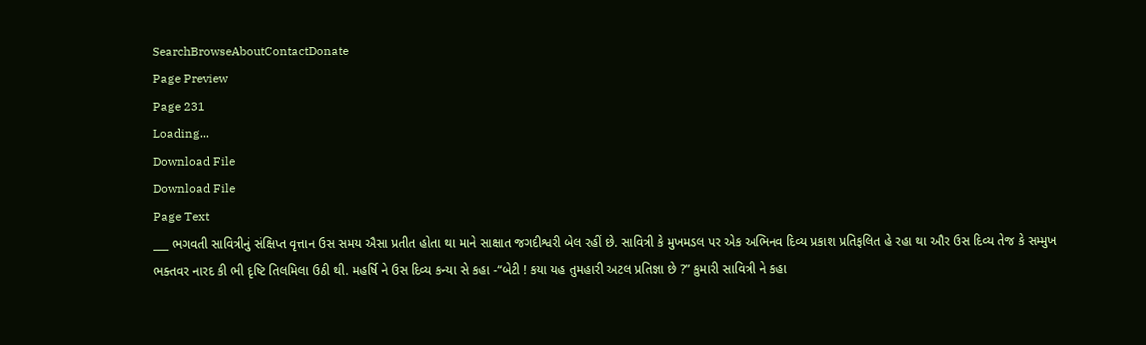SearchBrowseAboutContactDonate
Page Preview
Page 231
Loading...
Download File
Download File
Page Text
___ ભગવતી સાવિત્રીનું સંક્ષિપ્ત વૃત્તાન ઉસ સમય ઐસા પ્રતીત હોતા થા માને સાક્ષાત જગદીશ્વરી બેલ રહીં છે. સાવિત્રી કે મુખમડલ પર એક અભિનવ દિવ્ય પ્રકાશ પ્રતિફલિત હે રહા થા ઔર ઉસ દિવ્ય તેજ કે સમ્મુખ ભક્તવર નારદ કી ભી દૃષ્ટિ તિલમિલા ઉઠી થી. મહર્ષિ ને ઉસ દિવ્ય કન્યા સે કહા -“બેટી ! કયા યહ તુમહારી અટલ પ્રતિજ્ઞા છે ?” કુમારી સાવિત્રી ને કહા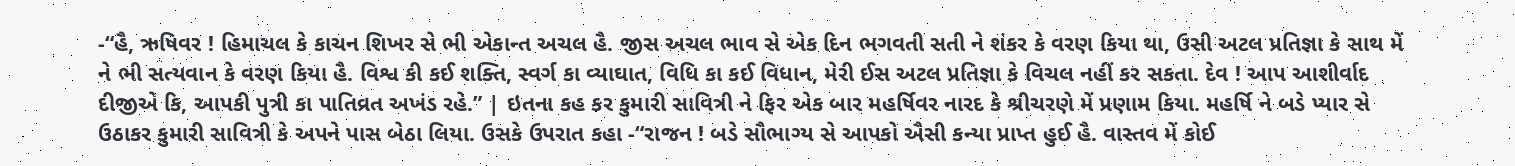-“હૈ, ઋષિવર ! હિમાચલ કે કાચન શિખર સે ભી એકાન્ત અચલ હૈ. જીસ અચલ ભાવ સે એક દિન ભગવતી સતી ને શંકર કે વરણ કિયા થા, ઉસી અટલ પ્રતિજ્ઞા કે સાથ મેં ને ભી સત્યવાન કે વરણ કિયા હૈ. વિશ્વ કી કઈ શક્તિ, સ્વર્ગ કા વ્યાઘાત, વિધિ કા કઈ વિધાન, મેરી ઈસ અટલ પ્રતિજ્ઞા કે વિચલ નહીં કર સકતા. દેવ ! આપ આશીર્વાદ દીજીએ કિ, આપકી પુત્રી કા પાતિવ્રત અખંડ રહે.” | ઇતના કહ કર કુમારી સાવિત્રી ને ફિર એક બાર મહર્ષિવર નારદ કે શ્રીચરણે મેં પ્રણામ કિયા. મહર્ષિ ને બડે પ્યાર સે ઉઠાકર કુમારી સાવિત્રી કે અપને પાસ બેઠા લિયા. ઉસકે ઉપરાત કહા -“રાજન ! બડે સૌભાગ્ય સે આપકો ઐસી કન્યા પ્રાપ્ત હુઈ હૈ. વાસ્તવ મેં કોઈ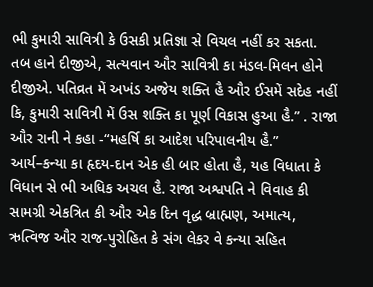ભી કુમારી સાવિત્રી કે ઉસકી પ્રતિજ્ઞા સે વિચલ નહીં કર સકતા. તબ હાને દીજીએ, સત્યવાન ઔર સાવિત્રી કા મંડલ-મિલન હોને દીજીએ. પતિવ્રત મેં અખંડ અજેય શક્તિ હૈ ઔર ઈસમેં સદેહ નહીં કિ, કુમારી સાવિત્રી મેં ઉસ શક્તિ કા પૂર્ણ વિકાસ હુઆ હૈ.” . રાજા ઔર રાની ને કહા -“મહર્ષિ કા આદેશ પરિપાલનીય હૈ.” આર્ય–કન્યા કા હૃદય-દાન એક હી બાર હોતા હૈ, યહ વિધાતા કે વિધાન સે ભી અધિક અચલ હૈ. રાજા અશ્વપતિ ને વિવાહ કી સામગ્રી એકત્રિત કી ઔર એક દિન વૃદ્ધ બ્રાહ્મણ, અમાત્ય, ઋત્વિજ ઔર રાજ-પુરોહિત કે સંગ લેકર વે કન્યા સહિત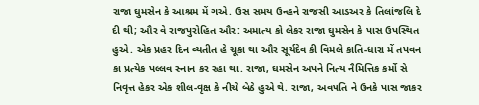રાજા ઘુમસેન કે આશ્રમ મેં ગએ. ઉસ સમય ઉન્હને રાજસી આડઅર કે તિલાંજલિ દે દી થી; ઔર વે રાજપુરોહિત ઔર: અમાત્ય કો લેકર રાજા ઘુમસેન કે પાસ ઉપસ્થિત હુએ. એક પ્રહર દિન વ્યતીત હે ચૂકા થા ઔર સૂર્યદેવ કી વિમલે કાતિ-ધારા મેં તપવન કા પ્રત્યેક પલ્લવ સ્નાન કર રહા થા. રાજા, ઘમસેન અપને નિત્ય નૈમિત્તિક કર્મો સે નિવૃત્ત હેકર એક શીલ-વૃક્ષ કે નીચે બેઠે હુએ થે. રાજા, અવ૫તિ ને ઉનકે પાસ જાકર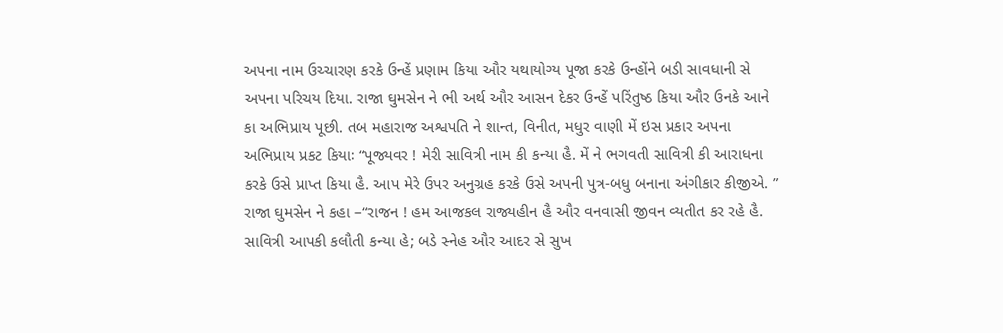અપના નામ ઉચ્ચારણ કરકે ઉન્હેં પ્રણામ કિયા ઔર યથાયોગ્ય પૂજા કરકે ઉન્હોંને બડી સાવધાની સે અપના પરિચય દિયા. રાજા ઘુમસેન ને ભી અર્થ ઔર આસન દેકર ઉન્હેં પરિંતુષ્ઠ કિયા ઔર ઉનકે આને કા અભિપ્રાય પૂછી. તબ મહારાજ અશ્વપતિ ને શાન્ત, વિનીત, મધુર વાણી મેં ઇસ પ્રકાર અપના અભિપ્રાય પ્રકટ કિયાઃ “પૂજ્યવર ! મેરી સાવિત્રી નામ કી કન્યા હૈ. મેં ને ભગવતી સાવિત્રી કી આરાધના કરકે ઉસે પ્રાપ્ત કિયા હૈ. આપ મેરે ઉપર અનુગ્રહ કરકે ઉસે અપની પુત્ર-બધુ બનાના અંગીકાર કીજીએ. ” રાજા ઘુમસેન ને કહા –“રાજન ! હમ આજકલ રાજ્યહીન હૈ ઔર વનવાસી જીવન વ્યતીત કર રહે હૈ. સાવિત્રી આપકી કલૌતી કન્યા હે; બડે સ્નેહ ઔર આદર સે સુખ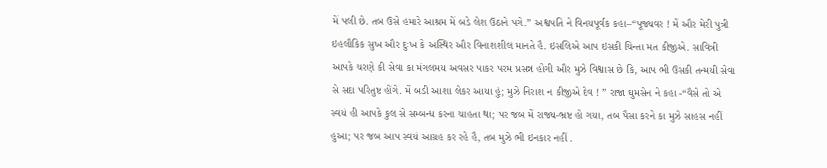મેં પલી છે. તબ ઉસે હમારે આશ્રમ મેં બડે લેશ ઉઠાને પગે.” અશ્વપતિ ને વિનયપૂર્વક કહા–“પૂજ્યવર ! મેં ઔર મેરી પુત્રી ઇહલૌકિક સુખ ઔર દુઃખ કે અસ્થિર ઔર વિનાશશીલ માનતે હૈ. ઇસલિએ આપ ઇસકી ચિન્તા મત કીજીએ. સાવિત્રી આપકે ચરણે કી સેવા કા મંગલમય અવસર પાકર પરમ પ્રસન્ન હોગી ઔર મુઝે વિશ્વાસ છે કિ, આપ ભી ઉસકી તન્મયી સેવા સે સદા પરિતુષ્ટ હોંગે. મેં બડી આશા લેકર આયા હું; મુઝે નિરાશ ન કીજીએ દેવ ! ” રાજા ઘુમસેન ને કહા -“વૈસે તો એ સ્વયં હી આપકે કુલ સે સમ્બન્ધ કરના ચાહતા થા; પર જબ મેં રાજ્ય-ભ્રષ્ટ હો ગયા, તબ પૈસા કરને કા મુઝે સાહસ નહીં હુઆ; પર જબ આપ સ્વયં આગ્રહ કર રહે હૈ, તબ મુઝે ભી ઇનકાર નહીં .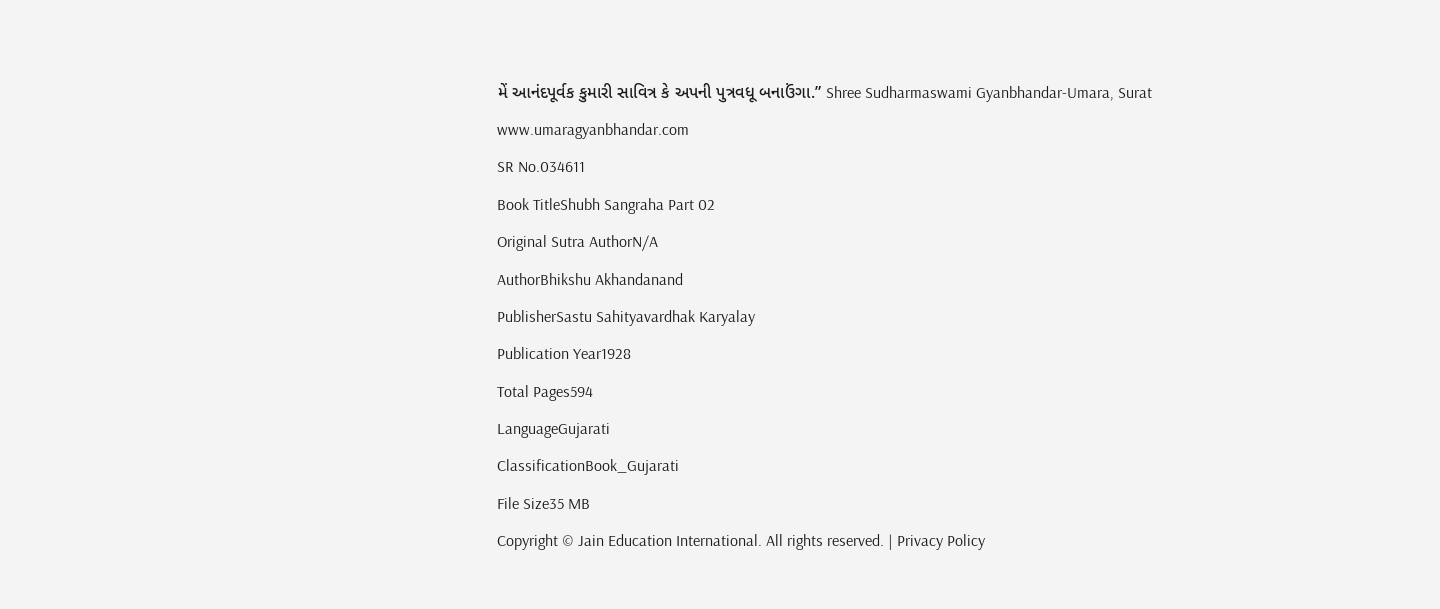મેં આનંદપૂર્વક કુમારી સાવિત્ર કે અપની પુત્રવધૂ બનાઉંગા.” Shree Sudharmaswami Gyanbhandar-Umara, Surat www.umaragyanbhandar.com
SR No.034611
Book TitleShubh Sangraha Part 02
Original Sutra AuthorN/A
AuthorBhikshu Akhandanand
PublisherSastu Sahityavardhak Karyalay
Publication Year1928
Total Pages594
LanguageGujarati
ClassificationBook_Gujarati
File Size35 MB
Copyright © Jain Education International. All rights reserved. | Privacy Policy